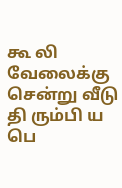கூ லி வேலைக்கு சென்று வீடு தி ரும்பி ய பெ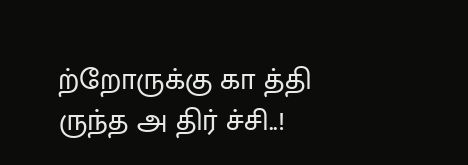ற்றோருக்கு கா த்தி ருந்த அ திர் ச்சி..!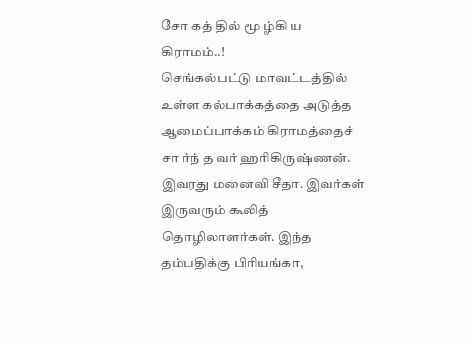சோ கத் தில் மூ ழ்கி ய கிராமம்..!
செங்கல்பட்டு மாவட்டத்தில் உள்ள கல்பாக்கத்தை அடுத்த ஆமைப்பாக்கம் கிராமத்தைச் சா ர்ந் த வர் ஹரிகிருஷ்ணன். இவரது மனைவி சீதா. இவர்கள் இருவரும் கூலித் தொழிலாளர்கள். இந்த தம்பதிக்கு பிரியங்கா,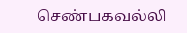செண்பகவல்லி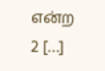என்ற 2 […]